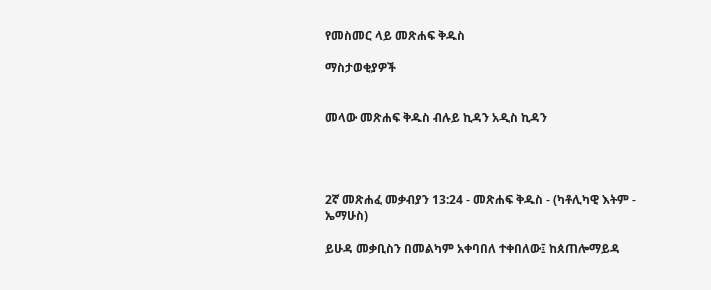የመስመር ላይ መጽሐፍ ቅዱስ

ማስታወቂያዎች


መላው መጽሐፍ ቅዱስ ብሉይ ኪዳን አዲስ ኪዳን




2ኛ መጽሐፈ መቃብያን 13:24 - መጽሐፍ ቅዱስ - (ካቶሊካዊ እትም - ኤማሁስ)

ይሁዳ መቃቢስን በመልካም አቀባበለ ተቀበለው፤ ከጰጠሎማይዳ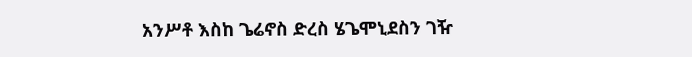አንሥቶ እስከ ጌሬኖስ ድረስ ሄጌሞኒደስን ገዥ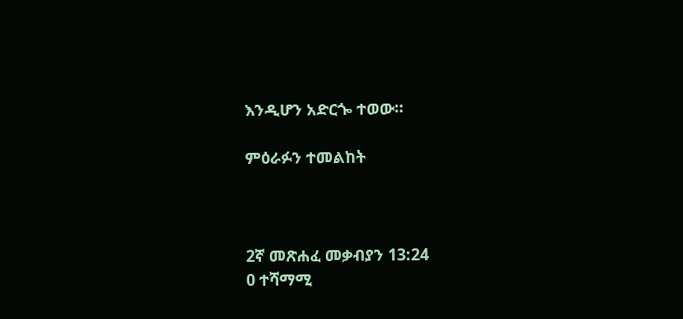እንዲሆን አድርጐ ተወው።

ምዕራፉን ተመልከት



2ኛ መጽሐፈ መቃብያን 13:24
0 ተሻማሚ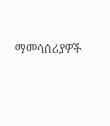ማመሳሰሪያዎች